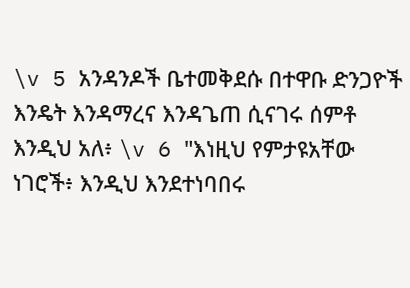\v 5 አንዳንዶች ቤተመቅደሱ በተዋቡ ድንጋዮች እንዴት እንዳማረና እንዳጌጠ ሲናገሩ ሰምቶ እንዲህ አለ፥ \v 6 "እነዚህ የምታዩአቸው ነገሮች፥ እንዲህ እንደተነባበሩ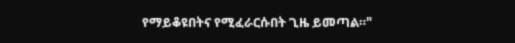የማይቆዩበትና የሚፈራርሱበት ጊዜ ይመጣል።"